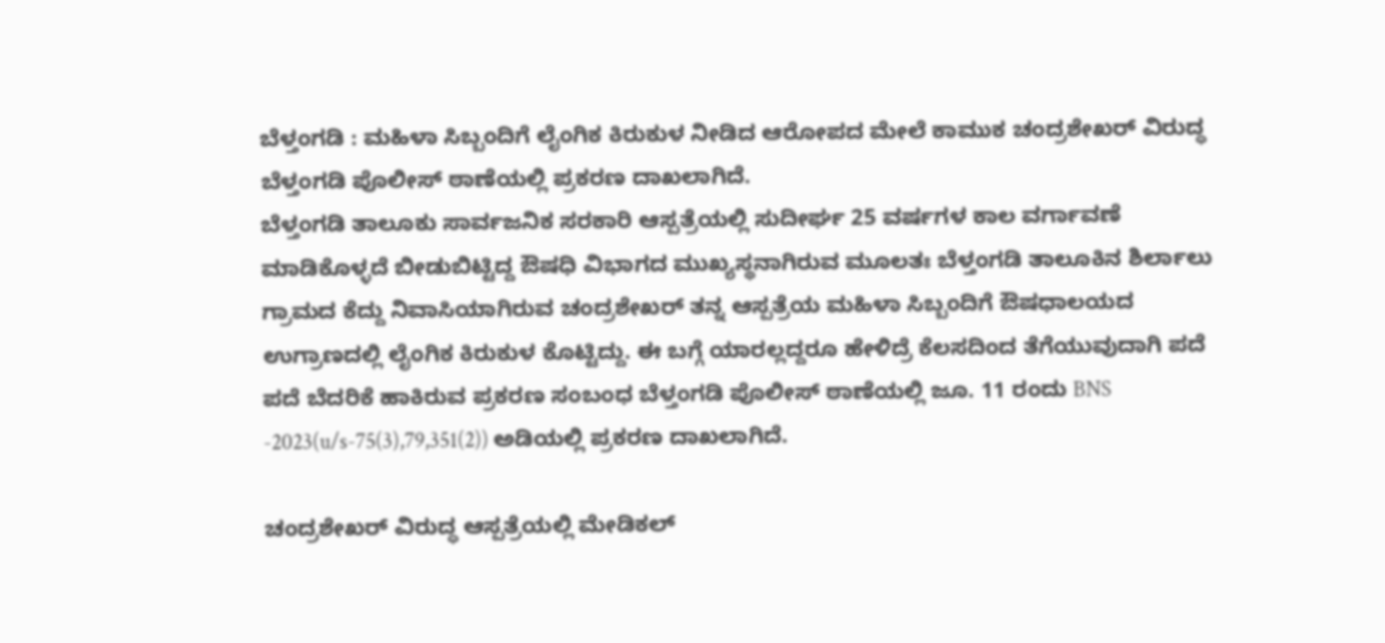ಬೆಳ್ತಂಗಡಿ : ಮಹಿಳಾ ಸಿಬ್ಬಂದಿಗೆ ಲೈಂಗಿಕ ಕಿರುಕುಳ ನೀಡಿದ ಆರೋಪದ ಮೇಲೆ ಕಾಮುಕ ಚಂದ್ರಶೇಖರ್ ವಿರುದ್ಧ ಬೆಳ್ತಂಗಡಿ ಪೊಲೀಸ್ ಠಾಣೆಯಲ್ಲಿ ಪ್ರಕರಣ ದಾಖಲಾಗಿದೆ.
ಬೆಳ್ತಂಗಡಿ ತಾಲೂಕು ಸಾರ್ವಜನಿಕ ಸರಕಾರಿ ಆಸ್ಪತ್ರೆಯಲ್ಲಿ ಸುದೀರ್ಘ 25 ವರ್ಷಗಳ ಕಾಲ ವರ್ಗಾವಣೆ ಮಾಡಿಕೊಳ್ಳದೆ ಬೀಡುಬಿಟ್ಟಿದ್ದ ಔಷಧಿ ವಿಭಾಗದ ಮುಖ್ಯಸ್ಥನಾಗಿರುವ ಮೂಲತಃ ಬೆಳ್ತಂಗಡಿ ತಾಲೂಕಿನ ಶಿರ್ಲಾಲು ಗ್ರಾಮದ ಕೆದ್ದು ನಿವಾಸಿಯಾಗಿರುವ ಚಂದ್ರಶೇಖರ್ ತನ್ನ ಆಸ್ಪತ್ರೆಯ ಮಹಿಳಾ ಸಿಬ್ಬಂದಿಗೆ ಔಷಧಾಲಯದ ಉಗ್ರಾಣದಲ್ಲಿ ಲೈಂಗಿಕ ಕಿರುಕುಳ ಕೊಟ್ಟಿದ್ದು. ಈ ಬಗ್ಗೆ ಯಾರಲ್ಲದ್ದರೂ ಹೇಳಿದ್ರೆ ಕೆಲಸದಿಂದ ತೆಗೆಯುವುದಾಗಿ ಪದೆ ಪದೆ ಬೆದರಿಕೆ ಹಾಕಿರುವ ಪ್ರಕರಣ ಸಂಬಂಧ ಬೆಳ್ತಂಗಡಿ ಪೊಲೀಸ್ ಠಾಣೆಯಲ್ಲಿ ಜೂ. 11 ರಂದು BNS -2023(u/s-75(3),79,351(2)) ಅಡಿಯಲ್ಲಿ ಪ್ರಕರಣ ದಾಖಲಾಗಿದೆ.

ಚಂದ್ರಶೇಖರ್ ವಿರುದ್ಧ ಆಸ್ಪತ್ರೆಯಲ್ಲಿ ಮೇಡಿಕಲ್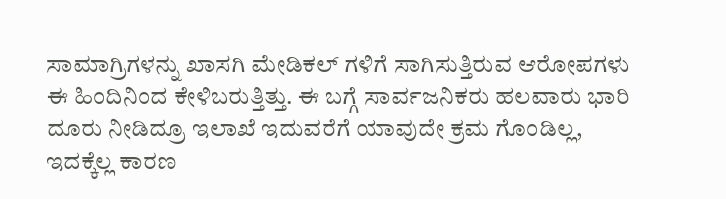ಸಾಮಾಗ್ರಿಗಳನ್ನು ಖಾಸಗಿ ಮೇಡಿಕಲ್ ಗಳಿಗೆ ಸಾಗಿಸುತ್ತಿರುವ ಆರೋಪಗಳು ಈ ಹಿಂದಿನಿಂದ ಕೇಳಿಬರುತ್ತಿತ್ತು. ಈ ಬಗ್ಗೆ ಸಾರ್ವಜನಿಕರು ಹಲವಾರು ಭಾರಿ ದೂರು ನೀಡಿದ್ರೂ ಇಲಾಖೆ ಇದುವರೆಗೆ ಯಾವುದೇ ಕ್ರಮ ಗೊಂಡಿಲ್ಲ, ಇದಕ್ಕೆಲ್ಲ ಕಾರಣ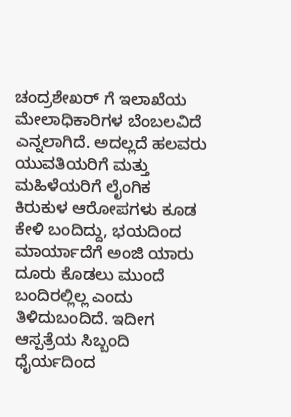ಚಂದ್ರಶೇಖರ್ ಗೆ ಇಲಾಖೆಯ ಮೇಲಾಧಿಕಾರಿಗಳ ಬೆಂಬಲವಿದೆ ಎನ್ನಲಾಗಿದೆ. ಅದಲ್ಲದೆ ಹಲವರು ಯುವತಿಯರಿಗೆ ಮತ್ತು ಮಹಿಳೆಯರಿಗೆ ಲೈಂಗಿಕ ಕಿರುಕುಳ ಆರೋಪಗಳು ಕೂಡ ಕೇಳಿ ಬಂದಿದ್ದು, ಭಯದಿಂದ ಮಾರ್ಯಾದೆಗೆ ಅಂಜಿ ಯಾರು ದೂರು ಕೊಡಲು ಮುಂದೆ ಬಂದಿರಲ್ಲಿಲ್ಲ ಎಂದು ತಿಳಿದುಬಂದಿದೆ. ಇದೀಗ ಆಸ್ಪತ್ರೆಯ ಸಿಬ್ಬಂದಿ ಧೈರ್ಯದಿಂದ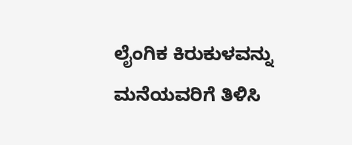ಲೈಂಗಿಕ ಕಿರುಕುಳವನ್ನು ಮನೆಯವರಿಗೆ ತಿಳಿಸಿ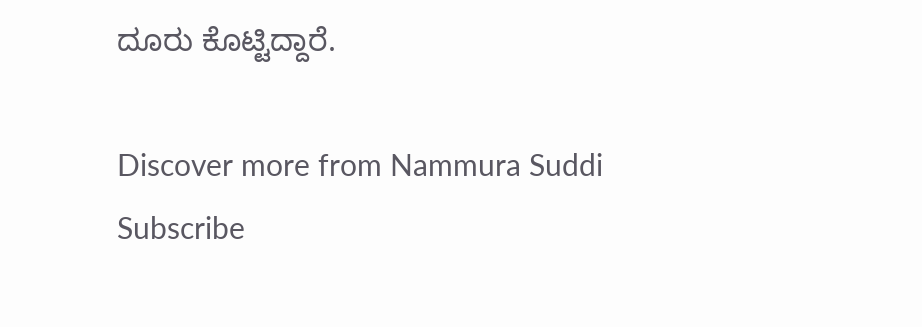ದೂರು ಕೊಟ್ಟಿದ್ದಾರೆ.

Discover more from Nammura Suddi
Subscribe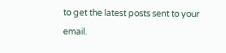to get the latest posts sent to your email.